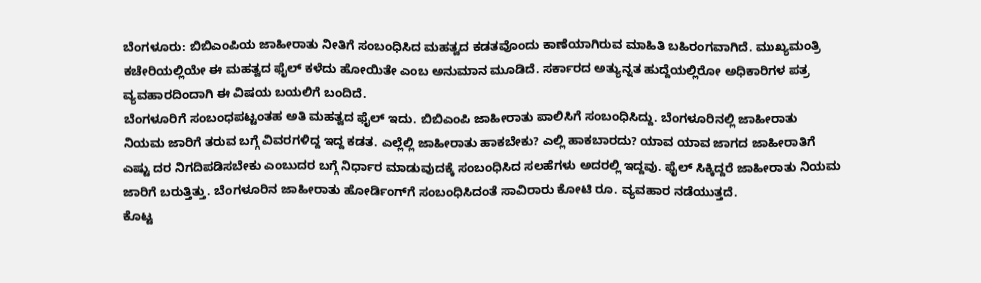ಬೆಂಗಳೂರು: ಬಿಬಿಎಂಪಿಯ ಜಾಹೀರಾತು ನೀತಿಗೆ ಸಂಬಂಧಿಸಿದ ಮಹತ್ವದ ಕಡತವೊಂದು ಕಾಣೆಯಾಗಿರುವ ಮಾಹಿತಿ ಬಹಿರಂಗವಾಗಿದೆ. ಮುಖ್ಯಮಂತ್ರಿ ಕಚೇರಿಯಲ್ಲಿಯೇ ಈ ಮಹತ್ವದ ಫೈಲ್ ಕಳೆದು ಹೋಯಿತೇ ಎಂಬ ಅನುಮಾನ ಮೂಡಿದೆ. ಸರ್ಕಾರದ ಅತ್ಯುನ್ನತ ಹುದ್ದೆಯಲ್ಲಿರೋ ಅಧಿಕಾರಿಗಳ ಪತ್ರ ವ್ಯವಹಾರದಿಂದಾಗಿ ಈ ವಿಷಯ ಬಯಲಿಗೆ ಬಂದಿದೆ.
ಬೆಂಗಳೂರಿಗೆ ಸಂಬಂಧಪಟ್ಟಂತಹ ಅತಿ ಮಹತ್ವದ ಫೈಲ್ ಇದು. ಬಿಬಿಎಂಪಿ ಜಾಹೀರಾತು ಪಾಲಿಸಿಗೆ ಸಂಬಂಧಿಸಿದ್ದು. ಬೆಂಗಳೂರಿನಲ್ಲಿ ಜಾಹೀರಾತು ನಿಯಮ ಜಾರಿಗೆ ತರುವ ಬಗ್ಗೆ ವಿವರಗಳಿದ್ದ ಇದ್ದ ಕಡತ. ಎಲ್ಲೆಲ್ಲಿ ಜಾಹೀರಾತು ಹಾಕಬೇಕು? ಎಲ್ಲಿ ಹಾಕಬಾರದು? ಯಾವ ಯಾವ ಜಾಗದ ಜಾಹೀರಾತಿಗೆ ಎಷ್ಟು ದರ ನಿಗದಿಪಡಿಸಬೇಕು ಎಂಬುದರ ಬಗ್ಗೆ ನಿರ್ಧಾರ ಮಾಡುವುದಕ್ಕೆ ಸಂಬಂಧಿಸಿದ ಸಲಹೆಗಳು ಅದರಲ್ಲಿ ಇದ್ದವು. ಫೈಲ್ ಸಿಕ್ಕಿದ್ದರೆ ಜಾಹೀರಾತು ನಿಯಮ ಜಾರಿಗೆ ಬರುತ್ತಿತ್ತು. ಬೆಂಗಳೂರಿನ ಜಾಹೀರಾತು ಹೋರ್ಡಿಂಗ್‌ಗೆ ಸಂಬಂಧಿಸಿದಂತೆ ಸಾವಿರಾರು ಕೋಟಿ ರೂ. ವ್ಯವಹಾರ ನಡೆಯುತ್ತದೆ.
ಕೊಟ್ಟ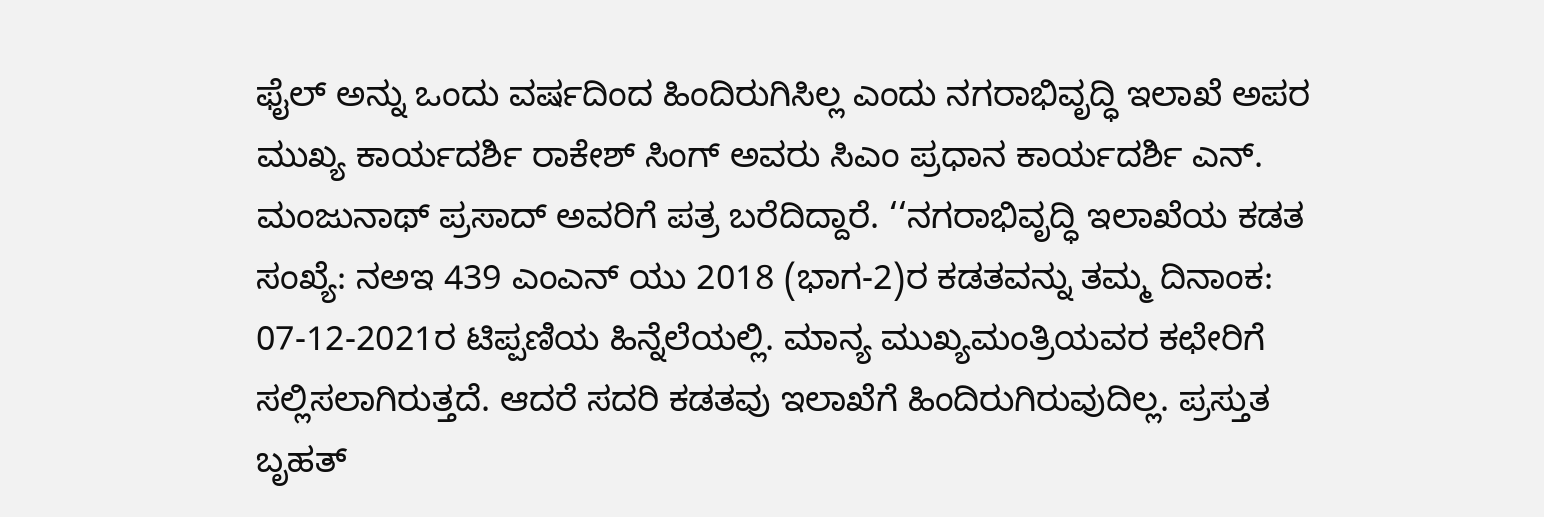ಫೈಲ್ ಅನ್ನು ಒಂದು ವರ್ಷದಿಂದ ಹಿಂದಿರುಗಿಸಿಲ್ಲ ಎಂದು ನಗರಾಭಿವೃದ್ಧಿ ಇಲಾಖೆ ಅಪರ ಮುಖ್ಯ ಕಾರ್ಯದರ್ಶಿ ರಾಕೇಶ್ ಸಿಂಗ್ ಅವರು ಸಿಎಂ ಪ್ರಧಾನ ಕಾರ್ಯದರ್ಶಿ ಎನ್. ಮಂಜುನಾಥ್ ಪ್ರಸಾದ್ ಅವರಿಗೆ ಪತ್ರ ಬರೆದಿದ್ದಾರೆ. ‘‘ನಗರಾಭಿವೃದ್ಧಿ ಇಲಾಖೆಯ ಕಡತ ಸಂಖ್ಯೆ: ನಅಇ 439 ಎಂಎನ್ ಯು 2018 (ಭಾಗ-2)ರ ಕಡತವನ್ನು ತಮ್ಮ ದಿನಾಂಕ: 07-12-2021ರ ಟಿಪ್ಪಣಿಯ ಹಿನ್ನೆಲೆಯಲ್ಲಿ. ಮಾನ್ಯ ಮುಖ್ಯಮಂತ್ರಿಯವರ ಕಛೇರಿಗೆ ಸಲ್ಲಿಸಲಾಗಿರುತ್ತದೆ. ಆದರೆ ಸದರಿ ಕಡತವು ಇಲಾಖೆಗೆ ಹಿಂದಿರುಗಿರುವುದಿಲ್ಲ. ಪ್ರಸ್ತುತ ಬೃಹತ್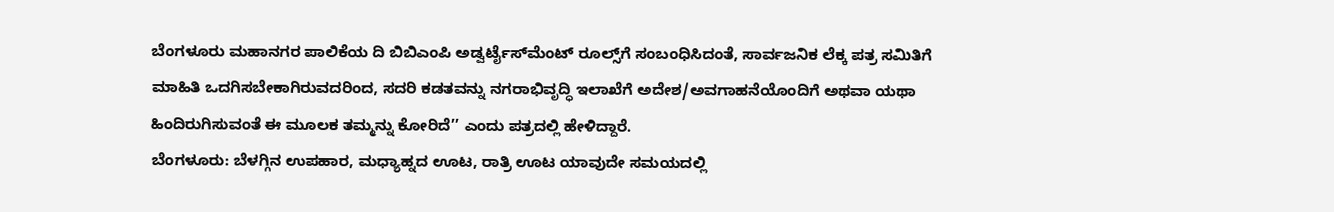ಬೆಂಗಳೂರು ಮಹಾನಗರ ಪಾಲಿಕೆಯ ದಿ ಬಿಬಿಎಂಪಿ ಅಡ್ವರ್ಟೈಸ್‌ಮೆಂಟ್ ರೂಲ್ಸ್‌ಗೆ ಸಂಬಂಧಿಸಿದಂತೆ, ಸಾರ್ವಜನಿಕ ಲೆಕ್ಕ ಪತ್ರ ಸಮಿತಿಗೆ ಮಾಹಿತಿ ಒದಗಿಸಬೇಕಾಗಿರುವದರಿಂದ, ಸದರಿ ಕಡತವನ್ನು ನಗರಾಭಿವೃದ್ಧಿ ಇಲಾಖೆಗೆ ಅದೇಶ/ಅವಗಾಹನೆಯೊಂದಿಗೆ ಅಥವಾ ಯಥಾ ಹಿಂದಿರುಗಿಸುವಂತೆ ಈ ಮೂಲಕ ತಮ್ಮನ್ನು ಕೋರಿದೆ’’ ಎಂದು ಪತ್ರದಲ್ಲಿ ಹೇಳಿದ್ದಾರೆ.
ಬೆಂಗಳೂರು: ಬೆಳಗ್ಗಿನ ಉಪಹಾರ, ಮಧ್ಯಾಹ್ನದ ಊಟ, ರಾತ್ರಿ ಊಟ ಯಾವುದೇ ಸಮಯದಲ್ಲಿ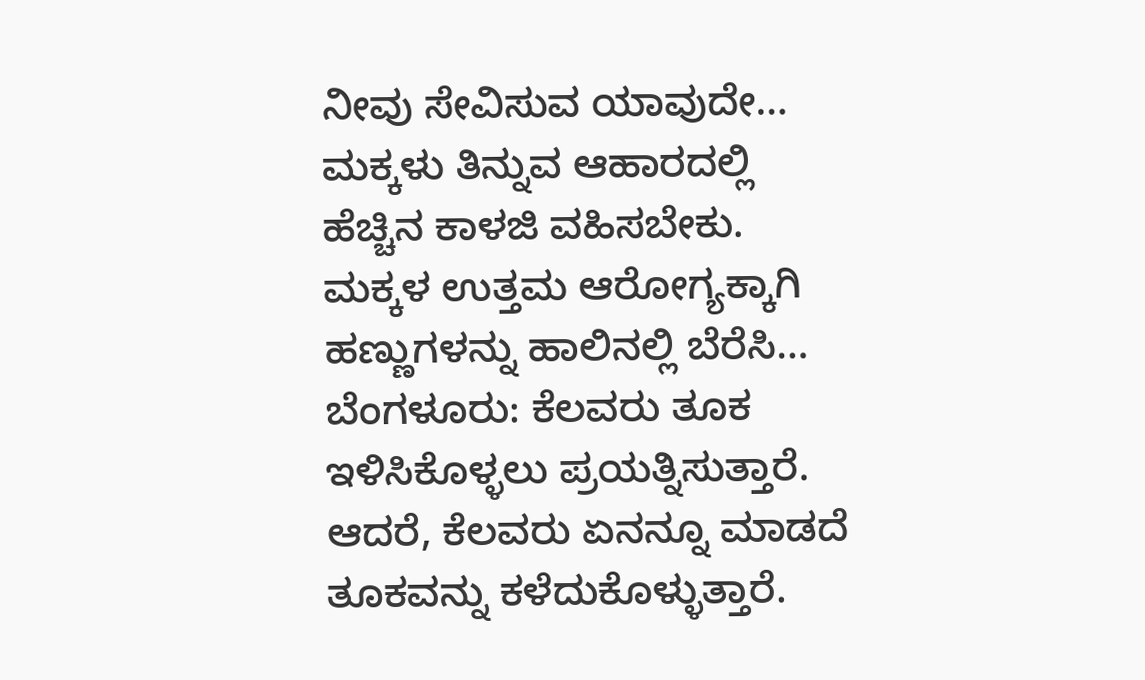ನೀವು ಸೇವಿಸುವ ಯಾವುದೇ…
ಮಕ್ಕಳು ತಿನ್ನುವ ಆಹಾರದಲ್ಲಿ ಹೆಚ್ಚಿನ ಕಾಳಜಿ ವಹಿಸಬೇಕು. ಮಕ್ಕಳ ಉತ್ತಮ ಆರೋಗ್ಯಕ್ಕಾಗಿ ಹಣ್ಣುಗಳನ್ನು ಹಾಲಿನಲ್ಲಿ ಬೆರೆಸಿ…
ಬೆಂಗಳೂರು: ಕೆಲವರು ತೂಕ ಇಳಿಸಿಕೊಳ್ಳಲು ಪ್ರಯತ್ನಿಸುತ್ತಾರೆ. ಆದರೆ, ಕೆಲವರು ಏನನ್ನೂ ಮಾಡದೆ ತೂಕವನ್ನು ಕಳೆದುಕೊಳ್ಳುತ್ತಾರೆ.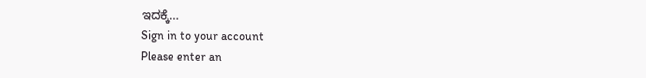ಇದಕ್ಕೆ…
Sign in to your account
Please enter an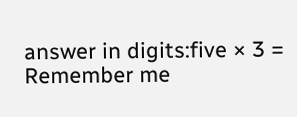answer in digits:five × 3 =
Remember me